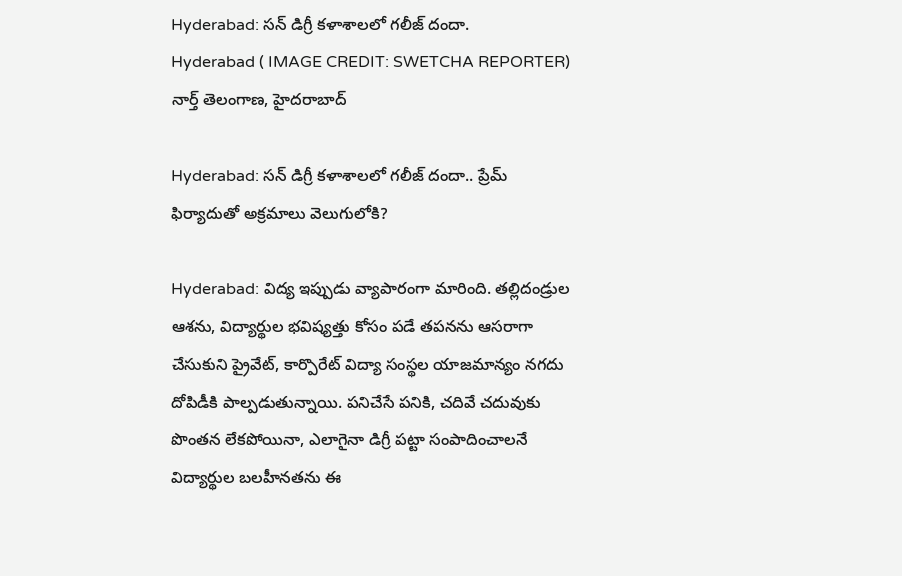Hyderabad: సన్ డిగ్రీ కళాశాలలో గలీజ్ దందా.
Hyderabad ( IMAGE CREDIT: SWETCHA REPORTER)
నార్త్ తెలంగాణ, హైదరాబాద్

Hyderabad: సన్ డిగ్రీ కళాశాలలో గలీజ్ దందా.. ప్రేమ్ ఫిర్యాదుతో అక్రమాలు వెలుగులోకి?

Hyderabad: విద్య ఇప్పుడు వ్యాపారంగా మారింది. తల్లిదండ్రుల ఆశను, విద్యార్థుల భవిష్యత్తు కోసం పడే తపనను ఆసరాగా చేసుకుని ప్రైవేట్, కార్పొరేట్ విద్యా సంస్థల యాజమాన్యం నగదు దోపిడీకి పాల్పడుతున్నాయి. పనిచేసే పనికి, చదివే చదువుకు పొంతన లేకపోయినా, ఎలాగైనా డిగ్రీ పట్టా సంపాదించాలనే విద్యార్థుల బలహీనతను ఈ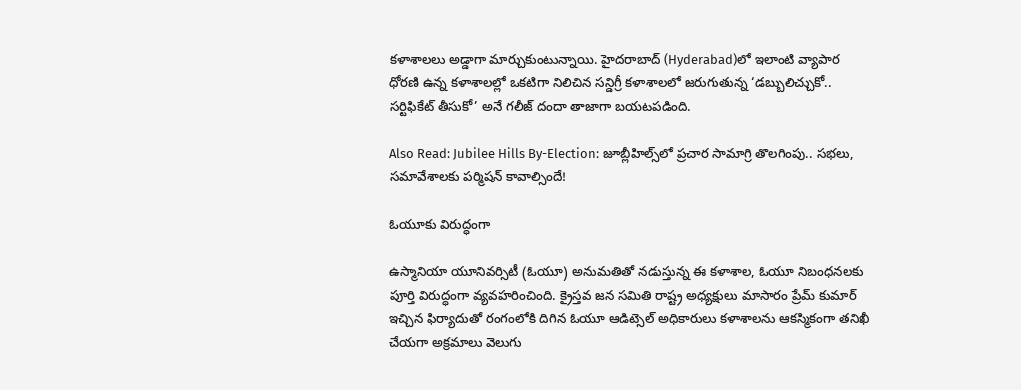కళాశాలలు అడ్డాగా మార్చుకుంటున్నాయి. హైదరాబాద్‌ (Hyderabad)లో ఇలాంటి వ్యాపార ధోరణి ఉన్న కళాశాలల్లో ఒకటిగా నిలిచిన సన్డిగ్రీ కళాశాలలో జరుగుతున్న ‘డబ్బులిచ్చుకో.. సర్టిఫికేట్ తీసుకో’ అనే గలీజ్ దందా తాజాగా బయటపడింది.

Also Read: Jubilee Hills By-Election: జూబ్లీహిల్స్‌లో ప్రచార సామాగ్రి తొలగింపు.. సభలు, సమావేశాలకు పర్మిషన్ కావాల్సిందే!

ఓయూకు విరుద్ధంగా

ఉస్మానియా యూనివర్సిటీ (ఓయూ) అనుమతితో నడుస్తున్న ఈ కళాశాల, ఓయూ నిబంధనలకు పూర్తి విరుద్ధంగా వ్యవహరించింది. క్రైస్తవ జన సమితి రాష్ట్ర అధ్యక్షులు మాసారం ప్రేమ్ కుమార్ ఇచ్చిన ఫిర్యాదుతో రంగంలోకి దిగిన ఓయూ ఆడిట్సెల్ అధికారులు కళాశాలను ఆకస్మికంగా తనిఖీ చేయగా అక్రమాలు వెలుగు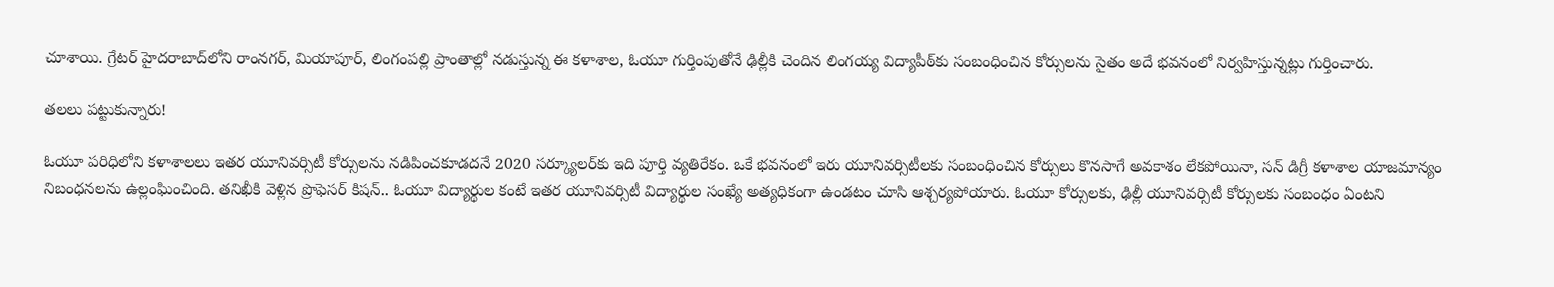చూశాయి. గ్రేటర్ హైదరాబాద్‌లోని రాంనగర్, మియాపూర్, లింగంపల్లి ప్రాంతాల్లో నడుస్తున్న ఈ కళాశాల, ఓయూ గుర్తింపుతోనే ఢిల్లీకి చెందిన లింగయ్య విద్యాపీఠ్‌కు సంబంధించిన కోర్సులను సైతం అదే భవనంలో నిర్వహిస్తున్నట్లు గుర్తించారు.

తలలు పట్టుకున్నారు!

ఓయూ పరిధిలోని కళాశాలలు ఇతర యూనివర్సిటీ కోర్సులను నడిపించకూడదనే 2020 సర్క్యూలర్‌కు ఇది పూర్తి వ్యతిరేకం. ఒకే భవనంలో ఇరు యూనివర్సిటీలకు సంబంధించిన కోర్సులు కొనసాగే అవకాశం లేకపోయినా, సన్ డిగ్రీ కళాశాల యాజమాన్యం నిబంధనలను ఉల్లంఘించింది. తనిఖీకి వెళ్లిన ప్రొఫెసర్ కిషన్.. ఓయూ విద్యార్థుల కంటే ఇతర యూనివర్సిటీ విద్యార్థుల సంఖ్యే అత్యధికంగా ఉండటం చూసి ఆశ్చర్యపోయారు. ఓయూ కోర్సులకు, ఢిల్లీ యూనివర్సిటీ కోర్సులకు సంబంధం ఏంటని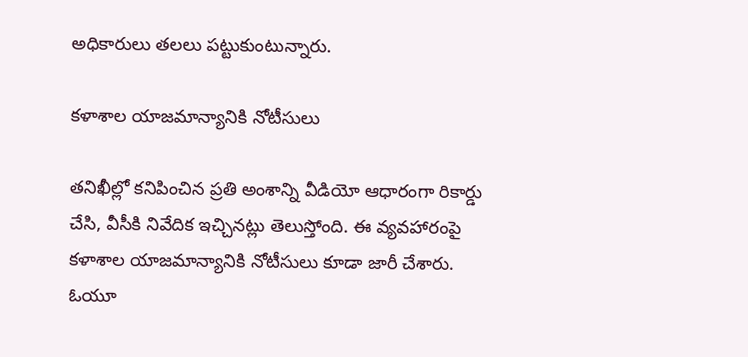అధికారులు తలలు పట్టుకుంటున్నారు.

కళాశాల యాజమాన్యానికి నోటీసులు

తనిఖీల్లో కనిపించిన ప్రతి అంశాన్ని వీడియో ఆధారంగా రికార్డు చేసి, వీసీకి నివేదిక ఇచ్చినట్లు తెలుస్తోంది. ఈ వ్యవహారంపై కళాశాల యాజమాన్యానికి నోటీసులు కూడా జారీ చేశారు. ఓయూ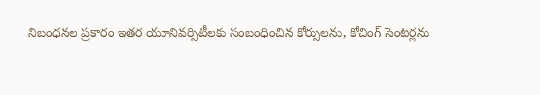నిబంధనల ప్రకారం ఇతర యూనివర్సిటీలకు సంబంధించిన కోర్సులను, కోచింగ్ సెంటర్లను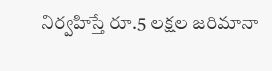నిర్వహిస్తే రూ.5 లక్షల జరిమానా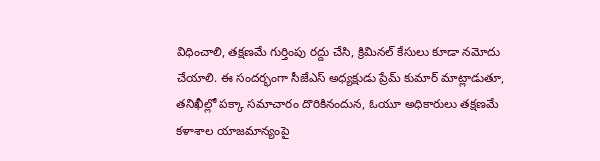విధించాలి, తక్షణమే గుర్తింపు రద్దు చేసి, క్రిమినల్ కేసులు కూడా నమోదు చేయాలి. ఈ సందర్భంగా సీజేఎస్ అధ్యక్షుడు ప్రేమ్ కుమార్ మాట్లాడుతూ, తనిఖీల్లో పక్కా సమాచారం దొరికినందున, ఓయూ అధికారులు తక్షణమే కళాశాల యాజమాన్యంపై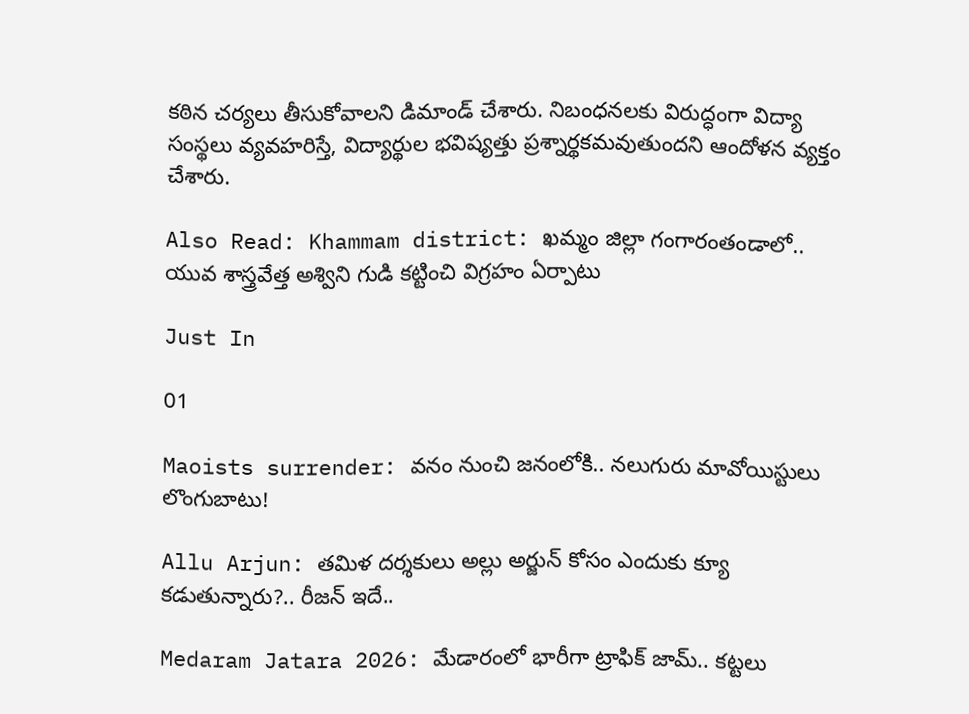కఠిన చర్యలు తీసుకోవాలని డిమాండ్ చేశారు. నిబంధనలకు విరుద్ధంగా విద్యా సంస్థలు వ్యవహరిస్తే, విద్యార్థుల భవిష్యత్తు ప్రశ్నార్థకమవుతుందని ఆందోళన వ్యక్తం చేశారు.

Also Read: Khammam district: ఖమ్మం జిల్లా గంగారంతండాలో.. యువ శాస్త్రవేత్త అశ్విని గుడి కట్టించి విగ్రహం ఏర్పాటు

Just In

01

Maoists surrender: వనం నుంచి జనంలోకి.. నలుగురు మావోయిస్టులు లొంగుబాటు!

Allu Arjun: తమిళ దర్శకులు అల్లు అర్జున్ కోసం ఎందుకు క్యూ కడుతున్నారు?.. రీజన్ ఇదే..

Medaram Jatara 2026: మేడారంలో భారీగా ట్రాఫిక్ జామ్.. కట్టలు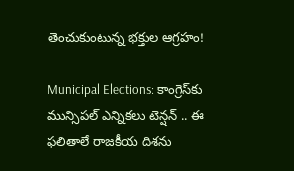తెంచుకుంటున్న భక్తుల ఆగ్రహం!

Municipal Elections: కాంగ్రెస్‌కు మున్సిపల్ ఎన్నికలు టెన్షన్ .. ఈ ఫలితాలే రాజకీయ దిశను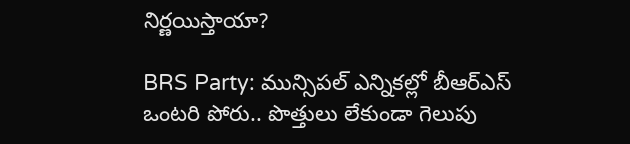నిర్ణయిస్తాయా?

BRS Party: మున్సిపల్ ఎన్నికల్లో బీఆర్ఎస్ ఒంటరి పోరు.. పొత్తులు లేకుండా గెలుపు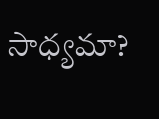సాధ్యమా?